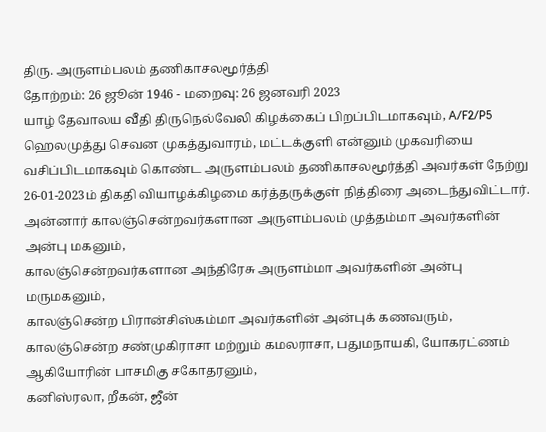திரு. அருளம்பலம் தணிகாசலமூர்த்தி
தோற்றம்: 26 ஜூன் 1946 - மறைவு: 26 ஜனவரி 2023
யாழ் தேவாலய வீதி திருநெல்வேலி கிழக்கைப் பிறப்பிடமாகவும், A/F2/P5 ஹெலமுத்து செவன முகத்துவாரம், மட்டக்குளி என்னும் முகவரியை வசிப்பிடமாகவும் கொண்ட அருளம்பலம் தணிகாசலமூர்த்தி அவர்கள் நேற்று 26-01-2023ம் திகதி வியாழக்கிழமை கர்த்தருக்குள் நித்திரை அடைந்துவிட்டார்.
அன்னார் காலஞ்சென்றவர்களான அருளம்பலம் முத்தம்மா அவர்களின் அன்பு மகனும்,
காலஞ்சென்றவர்களான அந்திரேசு அருளம்மா அவர்களின் அன்பு மருமகனும்,
காலஞ்சென்ற பிரான்சிஸ்கம்மா அவர்களின் அன்புக் கணவரும்,
காலஞ்சென்ற சண்முகிராசா மற்றும் கமலராசா, பதுமநாயகி, யோகரட்ணம் ஆகியோரின் பாசமிகு சகோதரனும்,
கனிஸ்ரலா, றீகன், ஜீன்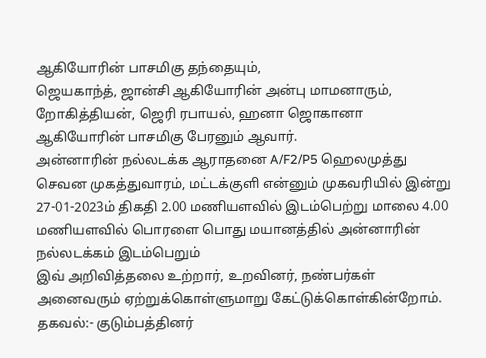ஆகியோரின் பாசமிகு தந்தையும்,
ஜெயகாந்த், ஜான்சி ஆகியோரின் அன்பு மாமனாரும்,
றோகித்தியன், ஜெரி ரபாயல், ஹனா ஜொகானா ஆகியோரின் பாசமிகு பேரனும் ஆவார்.
அன்னாரின் நல்லடக்க ஆராதனை A/F2/P5 ஹெலமுத்து செவன முகத்துவாரம், மட்டக்குளி என்னும் முகவரியில் இன்று 27-01-2023ம் திகதி 2.00 மணியளவில் இடம்பெற்று மாலை 4.00 மணியளவில் பொரளை பொது மயானத்தில் அன்னாரின் நல்லடக்கம் இடம்பெறும்
இவ் அறிவித்தலை உற்றார், உறவினர், நண்பர்கள் அனைவரும் ஏற்றுக்கொள்ளுமாறு கேட்டுக்கொள்கின்றோம்.
தகவல்:- குடும்பத்தினர்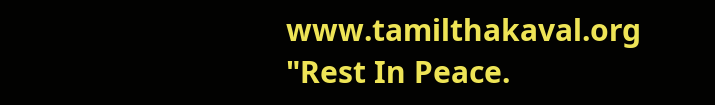www.tamilthakaval.org
"Rest In Peace.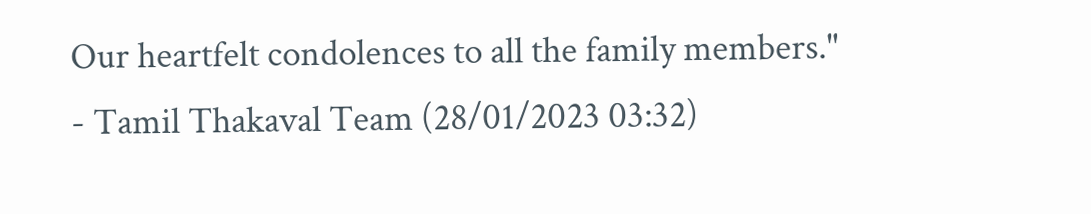Our heartfelt condolences to all the family members."
- Tamil Thakaval Team (28/01/2023 03:32)